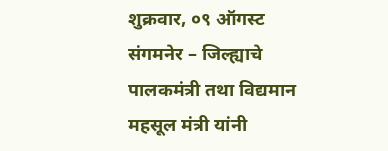शुक्रवार, ०९ ऑगस्ट
संगमनेर – जिल्ह्याचे पालकमंत्री तथा विद्यमान महसूल मंत्री यांनी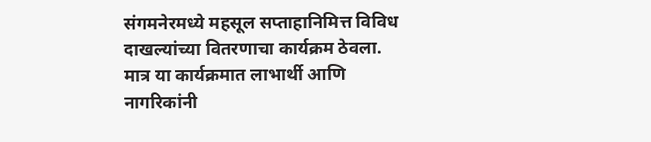संगमनेरमध्ये महसूल सप्ताहानिमित्त विविध दाखल्यांच्या वितरणाचा कार्यक्रम ठेवला. मात्र या कार्यक्रमात लाभार्थी आणि नागरिकांनी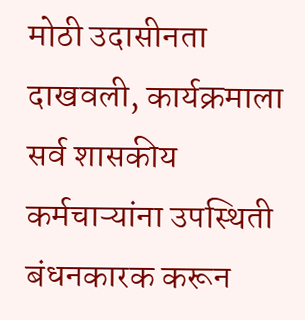मोठी उदासीनता दाखवली, कार्यक्रमाला सर्व शासकीय कर्मचाऱ्यांना उपस्थिती बंधनकारक करून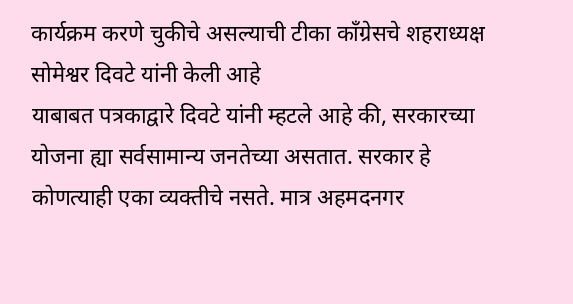कार्यक्रम करणे चुकीचे असल्याची टीका काँग्रेसचे शहराध्यक्ष सोमेश्वर दिवटे यांनी केली आहे
याबाबत पत्रकाद्वारे दिवटे यांनी म्हटले आहे की, सरकारच्या योजना ह्या सर्वसामान्य जनतेच्या असतात. सरकार हे कोणत्याही एका व्यक्तीचे नसते. मात्र अहमदनगर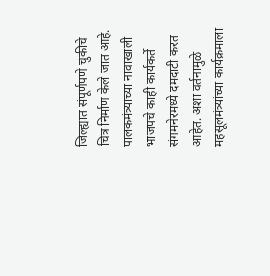जिल्ह्यात संपूर्णपणे चुकीचे चित्र निर्माण केले जात आहे. पालकमंत्र्याच्या नावाखाली भाजपचे काही कार्यकर्ते संगमनेरमध्ये दमदाटी करत आहेत. अशा वर्तनामुळे महसूलमंत्र्यांच्या कार्यक्रमाला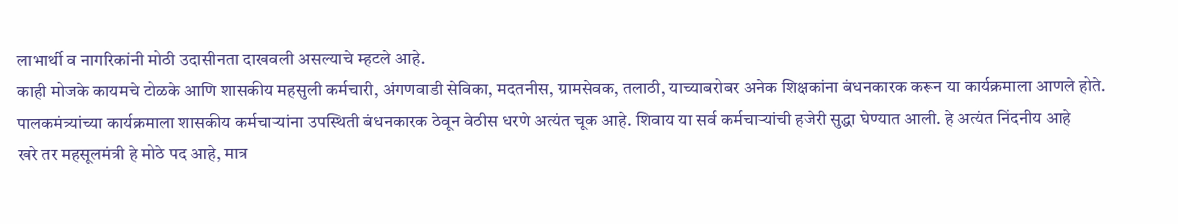लाभार्थी व नागरिकांनी मोठी उदासीनता दाखवली असल्याचे म्हटले आहे.
काही मोजके कायमचे टोळके आणि शासकीय महसुली कर्मचारी, अंगणवाडी सेविका, मदतनीस, ग्रामसेवक, तलाठी, याच्याबरोबर अनेक शिक्षकांना बंधनकारक करून या कार्यक्रमाला आणले होते. पालकमंत्र्यांच्या कार्यक्रमाला शासकीय कर्मचाऱ्यांना उपस्थिती बंधनकारक ठेवून वेठीस धरणे अत्यंत चूक आहे. शिवाय या सर्व कर्मचाऱ्यांची हजेरी सुद्धा घेण्यात आली. हे अत्यंत निंदनीय आहे
खरे तर महसूलमंत्री हे मोठे पद आहे, मात्र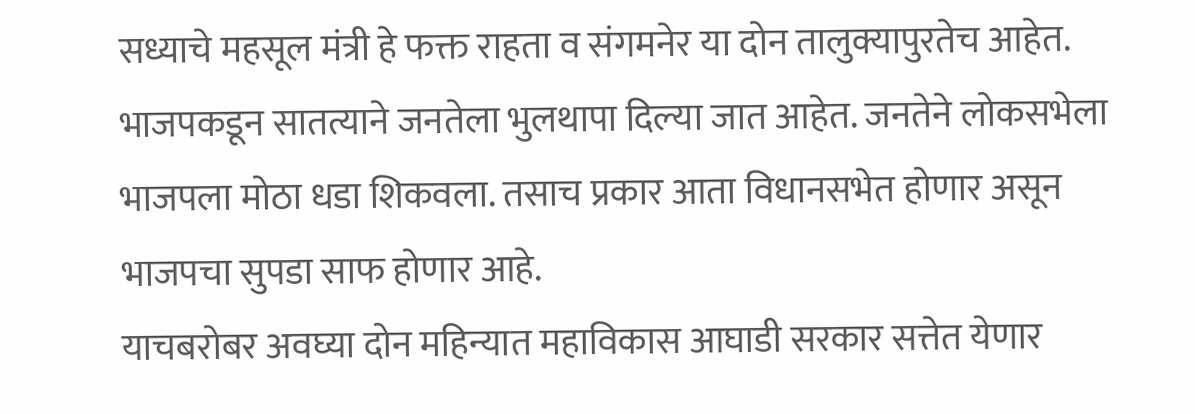सध्याचे महसूल मंत्री हे फक्त राहता व संगमनेर या दोन तालुक्यापुरतेच आहेत. भाजपकडून सातत्याने जनतेला भुलथापा दिल्या जात आहेत. जनतेने लोकसभेला भाजपला मोठा धडा शिकवला. तसाच प्रकार आता विधानसभेत होणार असून भाजपचा सुपडा साफ होणार आहे.
याचबरोबर अवघ्या दोन महिन्यात महाविकास आघाडी सरकार सत्तेत येणार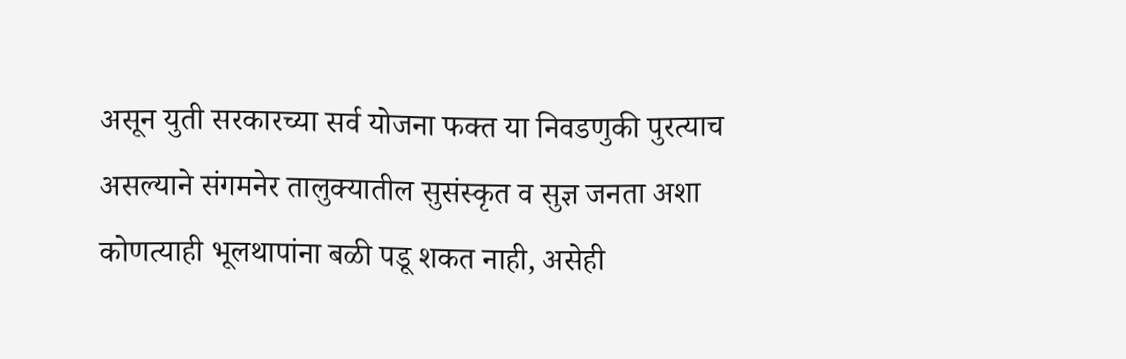असून युती सरकारच्या सर्व योजना फक्त या निवडणुकी पुरत्याच असल्याने संगमनेर तालुक्यातील सुसंस्कृत व सुज्ञ जनता अशा कोणत्याही भूलथापांना बळी पडू शकत नाही, असेही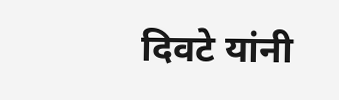दिवटे यांनी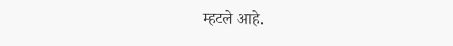म्हटले आहे.